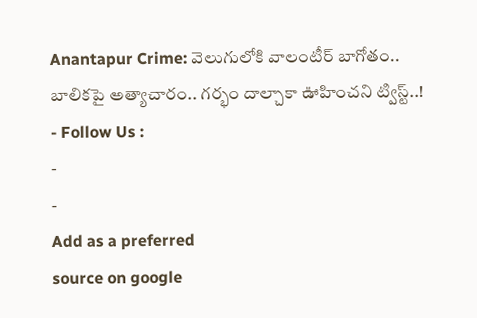Anantapur Crime: వెలుగులోకి వాలంటీర్ బాగోతం.. బాలికపై అత్యాచారం.. గర్భం దాల్చాకా ఊహించని ట్విస్ట్..!
- Follow Us :
-
-
Add as a preferred
source on google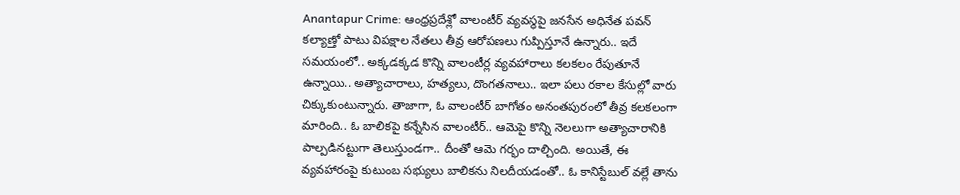Anantapur Crime: ఆంధ్రప్రదేశ్లో వాలంటీర్ వ్యవస్థపై జనసేన అధినేత పవన్ కల్యాణ్తో పాటు విపక్షాల నేతలు తీవ్ర ఆరోపణలు గుప్పిస్తూనే ఉన్నారు.. ఇదే సమయంలో.. అక్కడక్కడ కొన్ని వాలంటీర్ల వ్యవహారాలు కలకలం రేపుతూనే ఉన్నాయి.. అత్యాచారాలు, హత్యలు, దొంగతనాలు.. ఇలా పలు రకాల కేసుల్లో వారు చిక్కుకుంటున్నారు. తాజాగా, ఓ వాలంటీర్ బాగోతం అనంతపురంలో తీవ్ర కలకలంగా మారింది.. ఓ బాలికపై కన్నేసిన వాలంటీర్.. ఆమెపై కొన్ని నెలలుగా అత్యాచారానికి పాల్పడినట్టుగా తెలుస్తుండగా.. దీంతో ఆమె గర్భం దాల్చింది. అయితే, ఈ వ్యవహారంపై కుటుంబ సభ్యులు బాలికను నిలదీయడంతో.. ఓ కానిస్టేబుల్ వల్లే తాను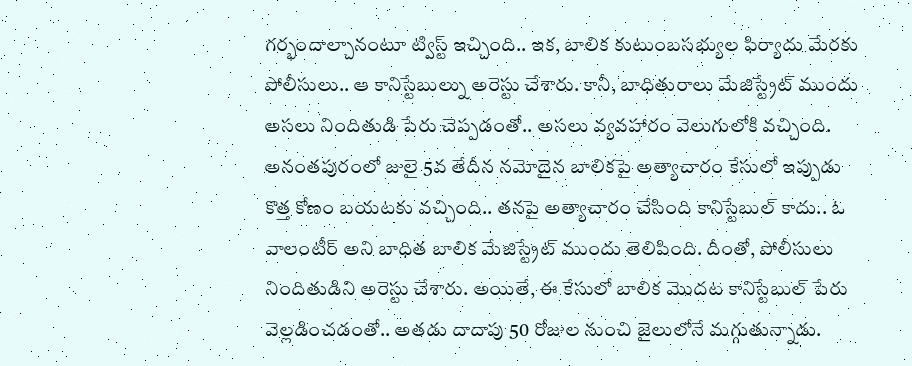గర్భందాల్చానంటూ ట్విస్ట్ ఇచ్చింది.. ఇక, బాలిక కుటుంబసభ్యుల ఫిర్యాదు మేరకు పోలీసులు.. ఆ కానిస్టేబుల్ను అరెస్టు చేశారు. కానీ, బాధితురాలు మేజిస్ట్రేట్ ముందు అసలు నిందితుడి పేరు చెప్పడంతో.. అసలు వ్యవహారం వెలుగులోకి వచ్చింది.
అనంతపురంలో జులై 5వ తేదీన నమోదైన బాలికపై అత్యాచారం కేసులో ఇప్పుడు కొత్త కోణం బయటకు వచ్చింది.. తనపై అత్యాచారం చేసింది కానిస్టేబుల్ కాదు.. ఓ వాలంటీర్ అని బాధిత బాలిక మేజిస్ట్రేట్ ముందు తెలిపింది. దీంతో, పోలీసులు నిందితుడిని అరెస్టు చేశారు. అయితే, ఈ కేసులో బాలిక మొదట కానిస్టేబుల్ పేరు వెల్లడించడంతో.. అతడు దాదాపు 50 రోజుల నుంచి జైలులోనే మగ్గుతున్నాడు.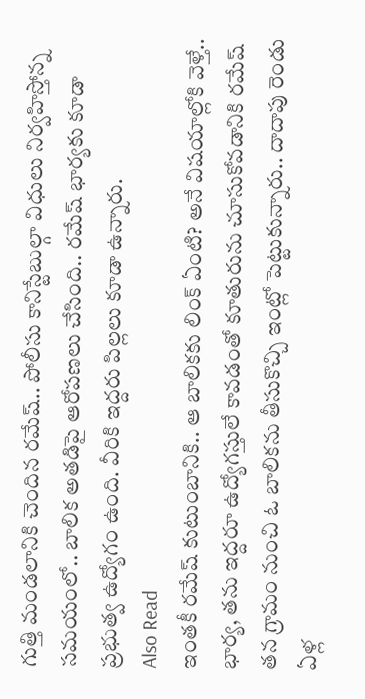గుత్తి మండలానికి చెందిన రమేష్.. పోలీసు కానిస్టేబుల్గా విధులు నిర్వహిస్తోన్న సమయంలో.. బాలిక అతడిపై ఆరోపణలు చేసింది.. రమేష్ భార్యకు కూడా ప్రభుత్వ ఉద్యోగం ఉంది. వీరికి ఇద్దరు పిల్లలు కూడా ఉన్నారు.
Also Read
ఇంతకీ రమేష్ కుటుంబానికి.. ఆ బాలికకు లింక్ ఏంటి? అనే విషయాల్లోకి వెళ్తే.. భార్య, తను ఇద్దరూ ఉద్యోగస్తులే కావడంతో కూతురును చూసుకోవడానికి రమేష్ తన గ్రామం నుంచి ఓ బాలికను తీసుకొచ్చి ఇంట్లో పెట్టుకున్నారు.. దాదాపు రెండు ఏళ్ల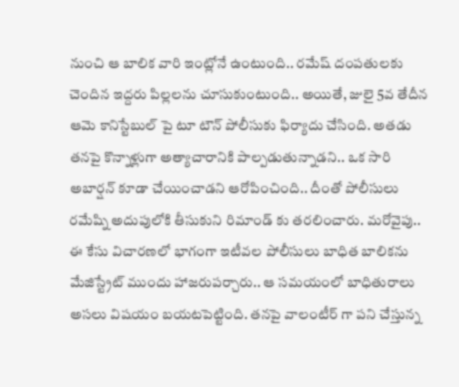నుంచి ఆ బాలిక వారి ఇంట్లోనే ఉంటుంది.. రమేష్ దంపతులకు చెందిన ఇద్దరు పిల్లలను చూసుకుంటుంది.. అయితే, జులై 5వ తేదీన ఆమె కానిస్టేబుల్ పై టూ టౌన్ పోలీసుకు ఫిర్యాదు చేసింది. అతడు తనపై కొన్నాళ్లుగా అత్యాచారానికి పాల్పడుతున్నాడని.. ఒక సారి అబార్షన్ కూడా చేయించాడని ఆరోపించింది.. దీంతో పోలీసులు రమేష్ని అదుపులోకి తీసుకుని రిమాండ్ కు తరలించారు. మరోవైపు.. ఈ కేసు విచారణలో భాగంగా ఇటీవల పోలీసులు బాధిత బాలికను మేజిస్ట్రేట్ ముందు హాజరుపర్చారు.. ఆ సమయంలో బాధితురాలు అసలు విషయం బయటపెట్టింది. తనపై వాలంటీర్ గా పని చేస్తున్న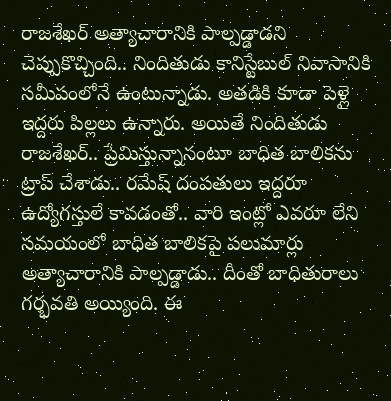రాజశేఖర్ అత్యాచారానికి పాల్పడ్డాడని చెప్పుకొచ్చింది.. నిందితుడు కానిస్టేబుల్ నివాసానికి సమీపంలోనే ఉంటున్నాడు. అతడికి కూడా పెళ్లై ఇద్దరు పిల్లలు ఉన్నారు. అయితే నిందితుడు రాజశేఖర్.. ప్రేమిస్తున్నానంటూ బాధిత బాలికను ట్రాప్ చేశాడు.. రమేష్ దంపతులు ఇద్దరూ ఉద్యోగస్తులే కావడంతో.. వారి ఇంట్లో ఎవరూ లేని సమయంలో బాధిత బాలికపై పలుమార్లు అత్యాచారానికి పాల్పడ్డాడు.. దీంతో బాధితురాలు గర్భవతి అయ్యింది. ఈ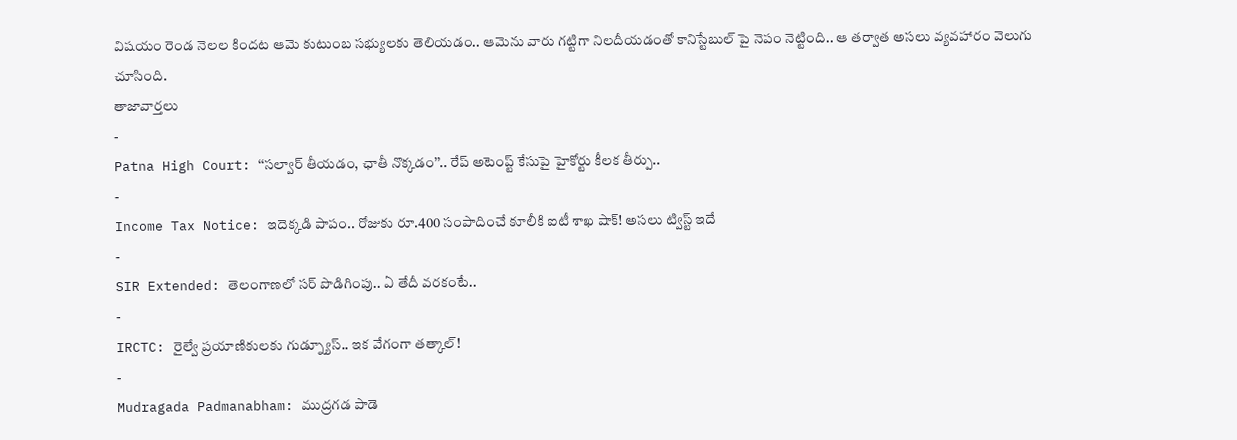విషయం రెండ నెలల కిందట ఆమె కుటుంబ సభ్యులకు తెలియడం.. ఆమెను వారు గట్టిగా నిలదీయడంతో కానిస్టేబుల్ పై నెపం నెట్టింది.. ఆ తర్వాత అసలు వ్యవహారం వెలుగు చూసింది.
తాజావార్తలు
-
Patna High Court: ‘‘సల్వార్ తీయడం, ఛాతీ నొక్కడం’’.. రేప్ అటెంప్ట్ కేసుపై హైకోర్టు కీలక తీర్పు..
-
Income Tax Notice: ఇదెక్కడి పాపం.. రోజుకు రూ.400 సంపాదించే కూలీకి ఐటీ శాఖ షాక్! అసలు ట్విస్ట్ ఇదే
-
SIR Extended: తెలంగాణలో సర్ పొడిగింపు.. ఏ తేదీ వరకంటే..
-
IRCTC: రైల్వే ప్రయాణికులకు గుడ్న్యూస్.. ఇక వేగంగా తత్కాల్!
-
Mudragada Padmanabham: ముద్రగడ పాడె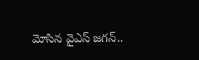మోసిన వైఎస్ జగన్..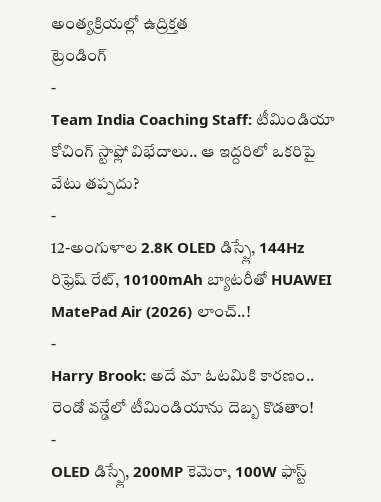అంత్యక్రియల్లో ఉద్రిక్తత
ట్రెండింగ్
-
Team India Coaching Staff: టీమిండియా కోచింగ్ స్టాఫ్లో విభేదాలు.. ఆ ఇద్దరిలో ఒకరిపై వేటు తప్పదు?
-
12-అంగుళాల 2.8K OLED డిస్ప్లే, 144Hz రిఫ్రెష్ రేట్, 10100mAh బ్యాటరీతో HUAWEI MatePad Air (2026) లాంచ్..!
-
Harry Brook: అదే మా ఓటమికి కారణం.. రెండో వన్డేలో టీమిండియాను దెబ్బ కొడతాం!
-
OLED డిస్ప్లే, 200MP కెమెరా, 100W ఫాస్ట్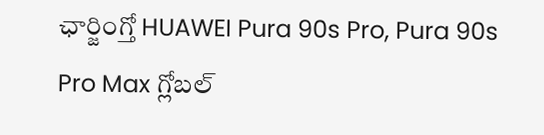ఛార్జింగ్తో HUAWEI Pura 90s Pro, Pura 90s Pro Max గ్లోబల్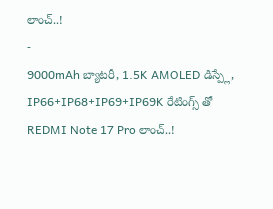లాంచ్..!
-
9000mAh బ్యాటరీ, 1.5K AMOLED డిస్ప్లే, IP66+IP68+IP69+IP69K రేటింగ్స్ తో REDMI Note 17 Pro లాంచ్..!